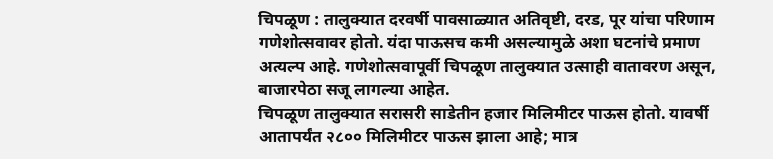चिपळूण : तालुक्यात दरवर्षी पावसाळ्यात अतिवृष्टी, दरड, पूर यांचा परिणाम गणेशोत्सवावर होतो. यंदा पाऊसच कमी असल्यामुळे अशा घटनांचे प्रमाण अत्यल्प आहे. गणेशोत्सवापूर्वी चिपळूण तालुक्यात उत्साही वातावरण असून, बाजारपेठा सजू लागल्या आहेत.
चिपळूण तालुक्यात सरासरी साडेतीन हजार मिलिमीटर पाऊस होतो. यावर्षी आतापर्यंत २८०० मिलिमीटर पाऊस झाला आहे; मात्र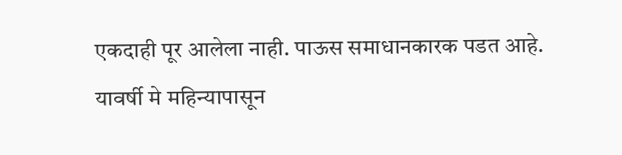एकदाही पूर आलेला नाही. पाऊस समाधानकारक पडत आहे. यावर्षी मे महिन्यापासून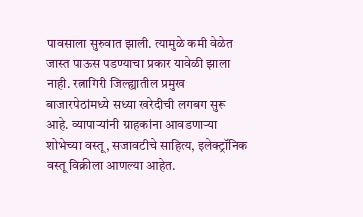पावसाला सुरुवात झाली. त्यामुळे कमी वेळेत जास्त पाऊस पडण्याचा प्रकार यावेळी झाला नाही. रत्नागिरी जिल्ह्यातील प्रमुख बाजारपेठांमध्ये सध्या खरेदीची लगबग सुरू आहे. व्यापाऱ्यांनी ग्राहकांना आवडणाऱ्या शोभेच्या वस्तू, सजावटीचे साहित्य, इलेक्ट्रॉनिक वस्तू विक्रीला आणल्या आहेत.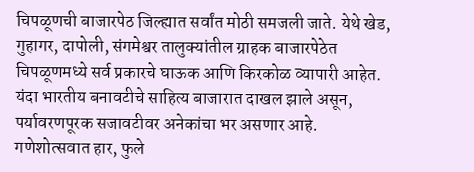चिपळूणची बाजारपेठ जिल्ह्यात सर्वांत मोठी समजली जाते. येथे खेड, गुहागर, दापोली, संगमेश्वर तालुक्यांतील ग्राहक बाजारपेठेत चिपळूणमध्ये सर्व प्रकारचे घाऊक आणि किरकोळ व्यापारी आहेत. यंदा भारतीय बनावटीचे साहित्य बाजारात दाखल झाले असून, पर्यावरणपूरक सजावटीवर अनेकांचा भर असणार आहे. गणेशोत्सवात हार, फुले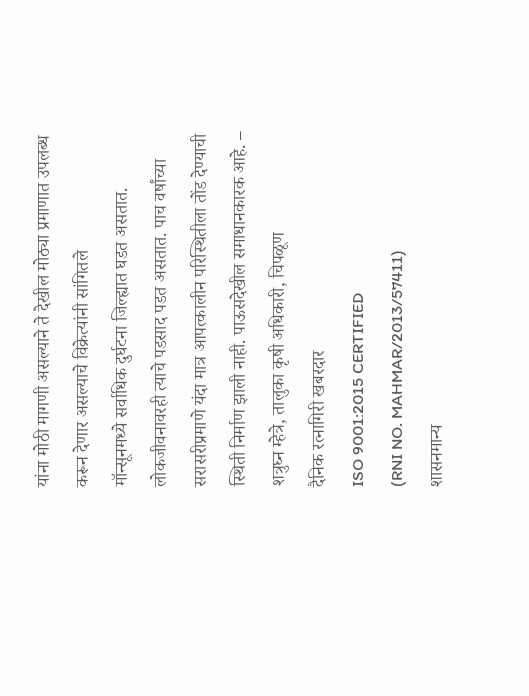यांना मोठी मागणी असल्याने ते देखील मोठ्या प्रमाणात उपलब्ध करून देणार असल्याचे विक्रेत्यांनी सांगितले
मॉन्सूनमध्ये सर्वाधिक दुर्घटना जिल्ह्यात घडत असतात. लोकजीवनावरही त्याचे पडसाद पडत असतात. पाच वर्षांच्या सरासरीप्रमाणे यंदा मात्र आपत्कालीन परिस्थितीला तोंड देण्याची स्थिती निर्माण झाली नाही. पाऊसदेखील समाधानकारक आहे. – शत्रुघ्न म्हेत्रे, तालुका कृषी अधिकारी, चिपळूण
दैनिक रत्नागिरी खबरदार
ISO 9001:2015 CERTIFIED
(RNI NO. MAHMAR/2013/57411)
शासनमान्य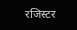रजिस्टर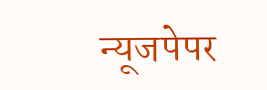न्यूजपेपर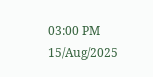03:00 PM 15/Aug/2025